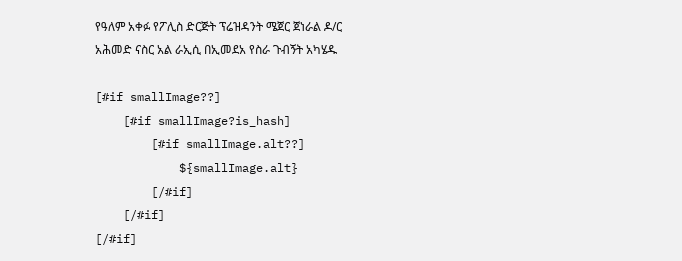የዓለም አቀፉ የፖሊስ ድርጅት ፕሬዝዳንት ሜጀር ጀነራል ዶ/ር አሕመድ ናስር አል ራኢሲ በኢመደአ የስራ ጉብኝት አካሄዱ

[#if smallImage??]
    [#if smallImage?is_hash]
        [#if smallImage.alt??]
            ${smallImage.alt}
        [/#if]
    [/#if]
[/#if]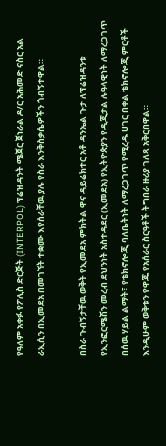የዓለም አቀፉ የፖሊስ ድርጅት (INTERPOL) ፕሬዝዳንት ሜጀር ጀነራል ዶ/ር አሕመድ ናስር አል ራኢሲን በኢመደአ በመገኘት ተቋሙ እየሰራቸዉ ያሉ የስራ እንቅስቃሴዎችን ጎብኝተዋል።

በስራ ጉብኝታቸዉ ወቅት የኢመደአ ምክትል ዋና ዳይሬክተር አቶ ዳንኤል ጉታ ለፕሬዝዳንቱ የኢንፎርሜሽን መረብ ደህንነት አስተዳደር (ኢመደአ) የኢትዮጵያን የዲጂታል ሉዓላዊነት ለማረጋገጥ በሰዉ ሃይል ልማት፣ የቴክኖሎጂ ባለቤትነት ለማረጋገጥ የሚረዱ ሀገር በቀል ቴክኖሎጂ ምርቶች እንዲሁም ወቅቱን የዋጁ የአሰራር ስርዓቶች ትግበራ ዙሪያ ገለጻ አቅርበዋል።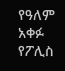የዓለም አቀፉ የፖሊስ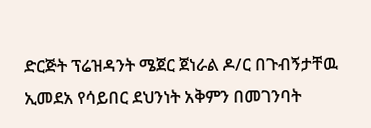ድርጅት ፕሬዝዳንት ሜጀር ጀነራል ዶ/ር በጉብኝታቸዉ ኢመደአ የሳይበር ደህንነት አቅምን በመገንባት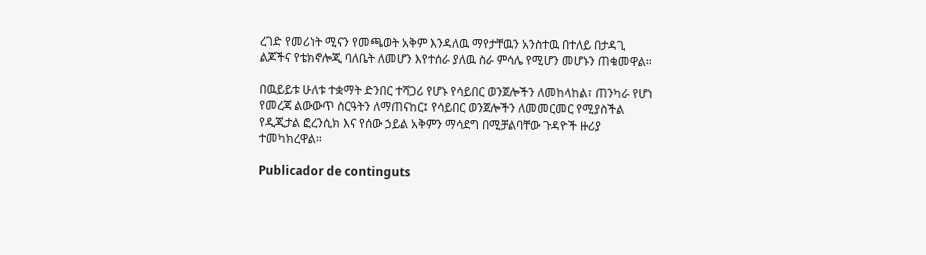ረገድ የመሪነት ሚናን የመጫወት አቅም እንዳለዉ ማየታቸዉን አንስተዉ በተለይ በታዳጊ ልጆችና የቴክኖሎጂ ባለቤት ለመሆን እየተሰራ ያለዉ ስራ ምሳሌ የሚሆን መሆኑን ጠቁመዋል።

በዉይይቱ ሁለቱ ተቋማት ድንበር ተሻጋሪ የሆኑ የሳይበር ወንጀሎችን ለመከላከል፣ ጠንካራ የሆነ የመረጃ ልውውጥ ስርዓትን ለማጠናከር፤ የሳይበር ወንጀሎችን ለመመርመር የሚያስችል የዲጂታል ፎረንሲክ እና የሰው ኃይል አቅምን ማሳደግ በሚቻልባቸው ጉዳዮች ዙሪያ ተመካክረዋል።

Publicador de continguts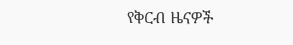የቅርብ ዜናዎች